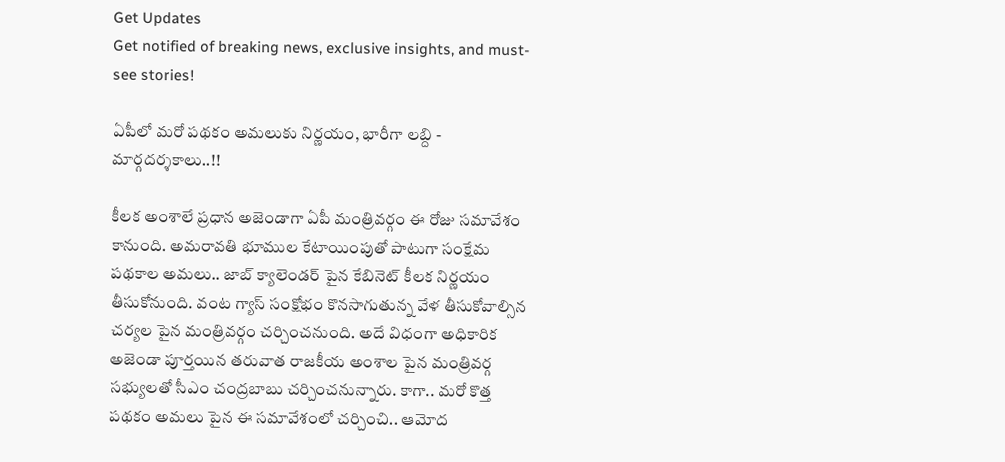Get Updates
Get notified of breaking news, exclusive insights, and must-see stories!

ఏపీలో మరో పథకం అమలుకు నిర్ణయం, భారీగా లబ్ది - మార్గదర్శకాలు..!!

కీలక అంశాలే ప్రధాన అజెండాగా ఏపీ మంత్రివర్గం ఈ రోజు సమావేశం కానుంది. అమరావతి భూముల కేటాయింపుతో పాటుగా సంక్షేమ పథకాల అమలు.. జాబ్ క్యాలెండర్ పైన కేబినెట్ కీలక నిర్ణయం తీసుకోనుంది. వంట గ్యాస్ సంక్షోభం కొనసాగుతున్న వేళ తీసుకోవాల్సిన చర్యల పైన మంత్రివర్గం చర్చించనుంది. అదే విధంగా అధికారిక అజెండా పూర్తయిన తరువాత రాజకీయ అంశాల పైన మంత్రివర్గ సభ్యులతో సీఎం చంద్రబాబు చర్చించనున్నారు. కాగా.. మరో కొత్త పథకం అమలు పైన ఈ సమావేశంలో చర్చించి.. ఆమోద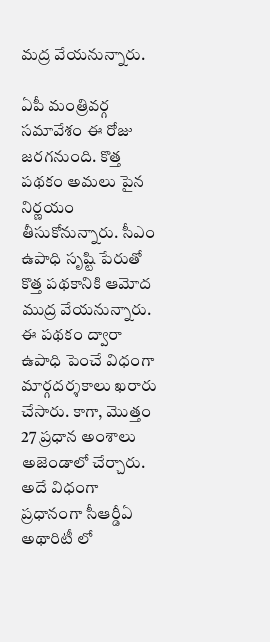మద్ర వేయనున్నారు.

ఏపీ మంత్రివర్గ సమావేశం ఈ రోజు జరగనుంది. కొత్త పథకం అమలు పైన నిర్ణయం తీసుకోనున్నారు. సీఎం ఉపాధి సృష్టి పేరుతో కొత్త పథకానికి ఆమోద ముద్ర వేయనున్నారు. ఈ పథకం ద్వారా ఉపాధి పెంచే విధంగా మార్గదర్శకాలు ఖరారు చేసారు. కాగా, మొత్తం 27 ప్రధాన అంశాలు అజెండాలో చేర్చారు. అదే విధంగా ప్రధానంగా సీఆర్డీఏ అథారిటీ లో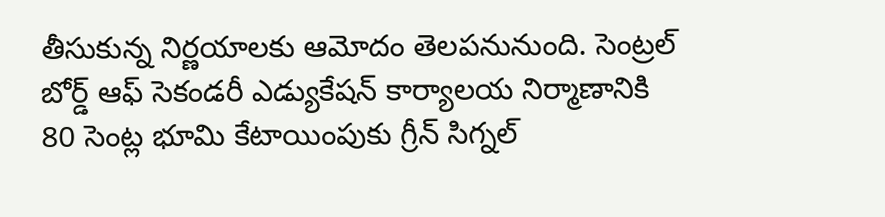తీసుకున్న నిర్ణయాలకు ఆమోదం తెలపనునుంది. సెంట్రల్ బోర్డ్ ఆఫ్ సెకండరీ ఎడ్యుకేషన్ కార్యాలయ నిర్మాణానికి 80 సెంట్ల భూమి కేటాయింపుకు గ్రీన్ సిగ్నల్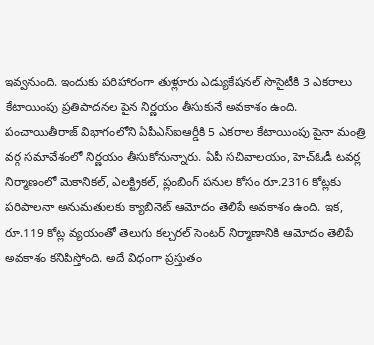ఇవ్వనుంది. ఇందుకు పరిహారంగా తుళ్లూరు ఎడ్యుకేషనల్ సొసైటీకి 3 ఎకరాలు కేటాయింపు ప్రతిపాదనల పైన నిర్ణయం తీసుకునే అవకాశం ఉంది. పంచాయితీరాజ్ విభాగంలోని ఏపీఎస్ఐఆర్డీకి 5 ఎకరాల కేటాయింపు పైనా మంత్రి వర్గ సమావేశంలో నిర్ణయం తీసుకోనున్నారు. ఏపీ సచివాలయం, హెచ్ఓడీ టవర్ల నిర్మాణంలో మెకానికల్, ఎలక్ట్రికల్, ప్లంబింగ్ పనుల కోసం రూ.2316 కోట్లకు పరిపాలనా అనుమతులకు క్యాబినెట్ ఆమోదం తెలిపే అవకాశం ఉంది. ఇక, రూ.119 కోట్ల వ్యయంతో తెలుగు కల్చరల్ సెంటర్ నిర్మాణానికి ఆమోదం తెలిపే అవకాశం కనిపిస్తోంది. అదే విధంగా ప్రస్తుతం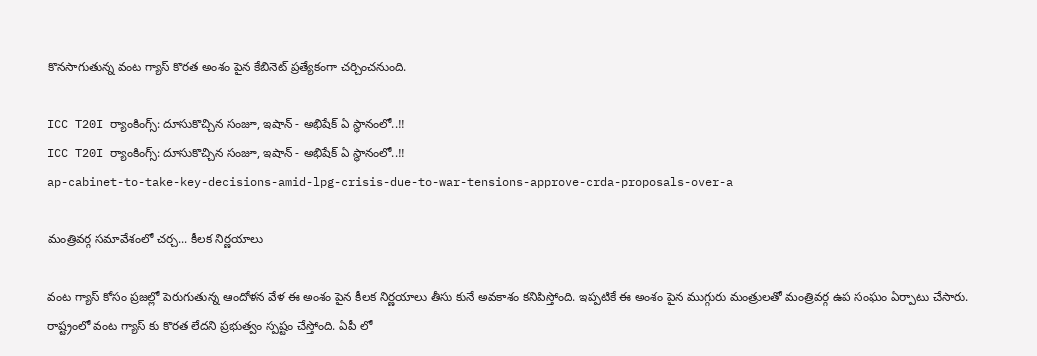కొనసాగుతున్న వంట గ్యాస్ కొరత అంశం పైన కేబినెట్ ప్రత్యేకంగా చర్చించనుంది.

ICC T20I ర్యాంకింగ్స్: దూసుకొచ్చిన సంజూ, ఇషాన్ - అభిషేక్ ఏ స్థానంలో..!!
ICC T20I ర్యాంకింగ్స్: దూసుకొచ్చిన సంజూ, ఇషాన్ - అభిషేక్ ఏ స్థానంలో..!!
ap-cabinet-to-take-key-decisions-amid-lpg-crisis-due-to-war-tensions-approve-crda-proposals-over-a

మంత్రివర్గ సమావేశంలో చర్చ... కీలక నిర్ణయాలు

వంట గ్యాస్ కోసం ప్రజల్లో పెరుగుతున్న ఆందోళన వేళ ఈ అంశం పైన కీలక నిర్ణయాలు తీసు కునే అవకాశం కనిపిస్తోంది. ఇప్పటికే ఈ అంశం పైన ముగ్గురు మంత్రులతో మంత్రివర్గ ఉప సంఘం ఏర్పాటు చేసారు. రాష్ట్రంలో వంట గ్యాస్ కు కొరత లేదని ప్రభుత్వం స్పష్టం చేస్తోంది. ఏపీ లో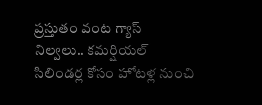ప్రస్తుతం వంట గ్యాస్ నిల్వలు.. కమర్షియల్ సిలిండర్ల కోసం హోటళ్ల నుంచి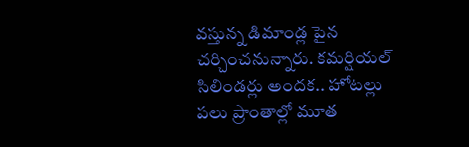వస్తున్న డిమాండ్ల పైన చర్చించనున్నారు. కమర్షియల్ సిలిండర్లు అందక.. హోటల్లు పలు ప్రాంతాల్లో మూత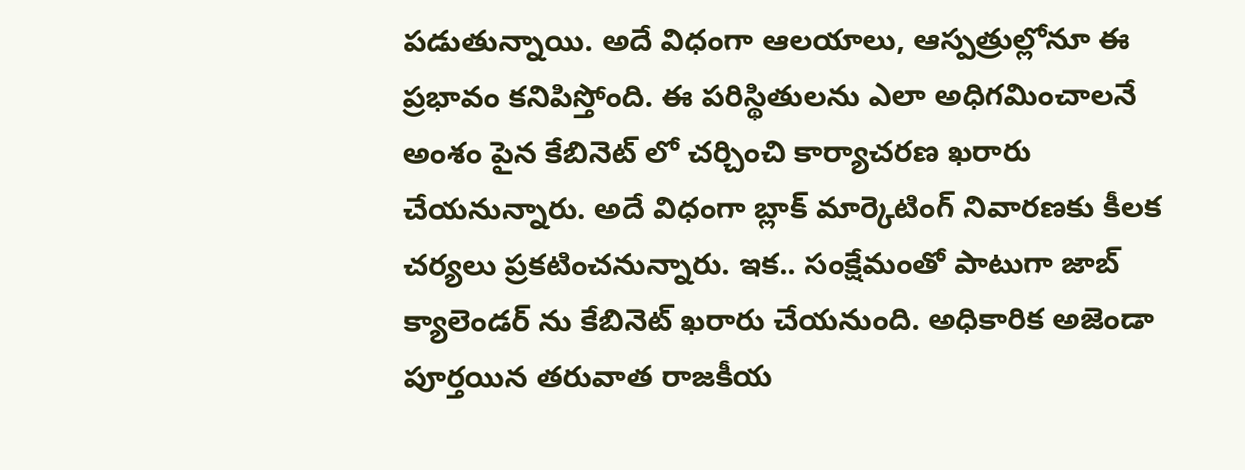పడుతున్నాయి. అదే విధంగా ఆలయాలు, ఆస్పత్రుల్లోనూ ఈ ప్రభావం కనిపిస్తోంది. ఈ పరిస్థితులను ఎలా అధిగమించాలనే అంశం పైన కేబినెట్ లో చర్చించి కార్యాచరణ ఖరారు చేయనున్నారు. అదే విధంగా బ్లాక్ మార్కెటింగ్ నివారణకు కీలక చర్యలు ప్రకటించనున్నారు. ఇక.. సంక్షేమంతో పాటుగా జాబ్ క్యాలెండర్ ను కేబినెట్ ఖరారు చేయనుంది. అధికారిక అజెండా పూర్తయిన తరువాత రాజకీయ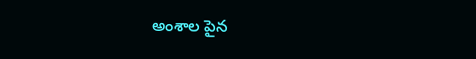అంశాల పైన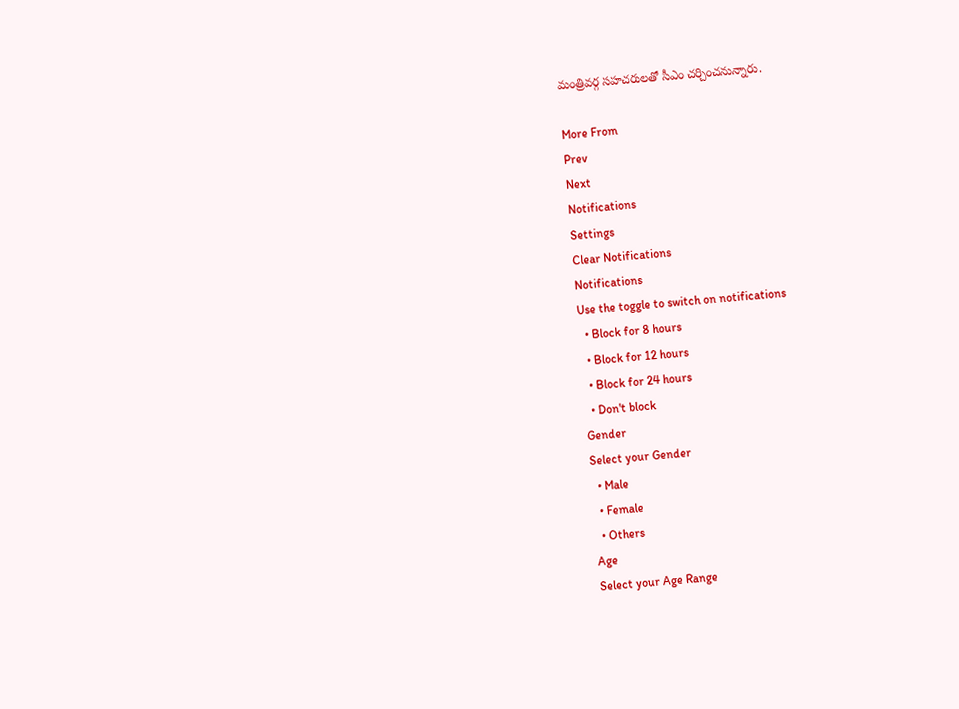మంత్రివర్గ సహచరులతో సీఎం చర్చించనున్నారు.

More From
Prev
Next
Notifications
Settings
Clear Notifications
Notifications
Use the toggle to switch on notifications
  • Block for 8 hours
  • Block for 12 hours
  • Block for 24 hours
  • Don't block
Gender
Select your Gender
  • Male
  • Female
  • Others
Age
Select your Age Range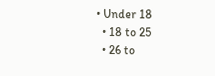• Under 18
  • 18 to 25
  • 26 to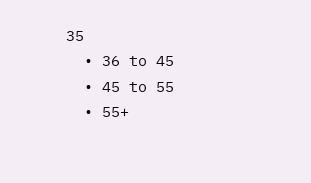35
  • 36 to 45
  • 45 to 55
  • 55+